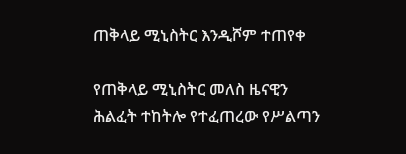ጠቅላይ ሚኒስትር እንዲሾም ተጠየቀ

የጠቅላይ ሚኒስትር መለስ ዜናዊን ሕልፈት ተከትሎ የተፈጠረው የሥልጣን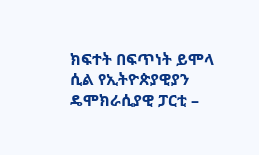ክፍተት በፍጥነት ይሞላ ሲል የኢትዮጵያዊያን ዴሞክራሲያዊ ፓርቲ –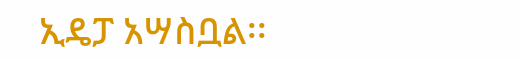ኢዴፓ አሣስቧል፡፡